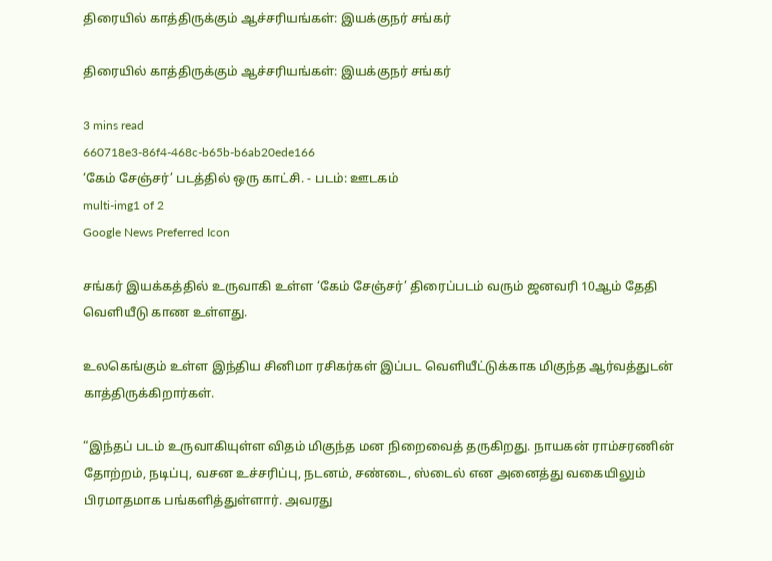திரையில் காத்திருக்கும் ஆச்சரியங்கள்: இயக்குநர் சங்கர்

திரையில் காத்திருக்கும் ஆச்சரியங்கள்: இயக்குநர் சங்கர்

3 mins read
660718e3-86f4-468c-b65b-b6ab20ede166
‘கேம் சேஞ்சர்’ படத்தில் ஒரு காட்சி. - படம்: ஊடகம்
multi-img1 of 2
Google News Preferred Icon

சங்கர் இயக்கத்தில் உருவாகி உள்ள ‘கேம் சேஞ்சர்’ திரைப்படம் வரும் ஜனவரி 10ஆம் தேதி வெளியீடு காண உள்ளது.

உலகெங்கும் உள்ள இந்திய சினிமா ரசிகர்கள் இப்பட வெளியீட்டுக்காக மிகுந்த ஆர்வத்துடன் காத்திருக்கிறார்கள்.

“இந்தப் படம் உருவாகியுள்ள விதம் மிகுந்த மன நிறைவைத் தருகிறது. நாயகன் ராம்சரணின் தோற்றம், நடிப்பு, வசன உச்சரிப்பு, நடனம், சண்டை, ஸ்டைல் என அனைத்து வகையிலும் பிரமாதமாக பங்களித்துள்ளார். அவரது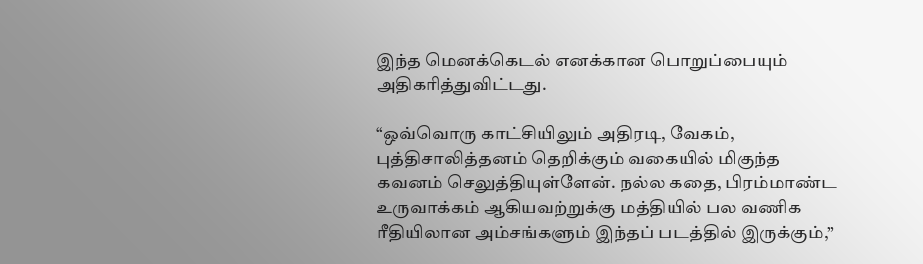இந்த மெனக்கெடல் எனக்கான பொறுப்பையும் அதிகரித்துவிட்டது.

“ஒவ்வொரு காட்சியிலும் அதிரடி, வேகம், புத்திசாலித்தனம் தெறிக்கும் வகையில் மிகுந்த கவனம் செலுத்தியுள்ளேன். நல்ல கதை, பிரம்மாண்ட உருவாக்கம் ஆகியவற்றுக்கு மத்தியில் பல வணிக ரீதியிலான அம்சங்களும் இந்தப் படத்தில் இருக்கும்,”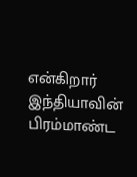என்கிறார் இந்தியாவின் பிரம்மாண்ட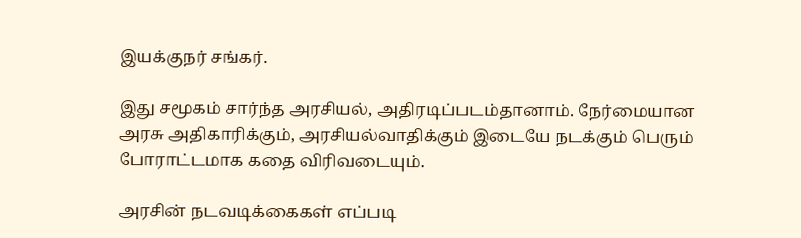இயக்குநர் சங்கர்.

இது சமூகம் சார்ந்த அரசியல், அதிரடிப்படம்தானாம். நேர்மையான அரசு அதிகாரிக்கும், அரசியல்வாதிக்கும் இடையே நடக்கும் பெரும் போராட்டமாக கதை விரிவடையும்.

அரசின் நடவடிக்கைகள் எப்படி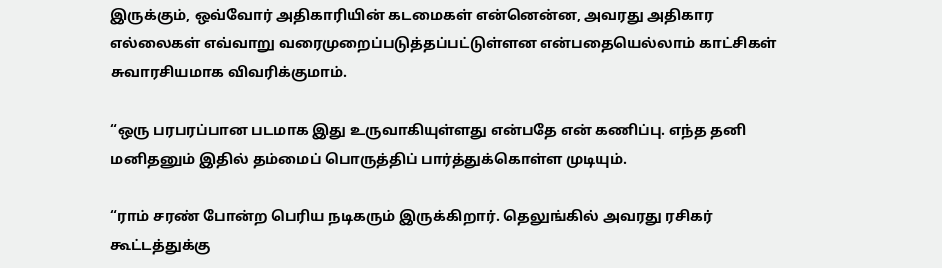இருக்கும், ஒவ்வோர் அதிகாரியின் கடமைகள் என்னென்ன, அவரது அதிகார எல்லைகள் எவ்வாறு வரைமுறைப்படுத்தப்பட்டுள்ளன என்பதையெல்லாம் காட்சிகள் சுவாரசியமாக விவரிக்குமாம்.

“ஒரு பரபரப்பான படமாக இது உருவாகியுள்ளது என்பதே என் கணிப்பு. எந்த தனி மனிதனும் இதில் தம்மைப் பொருத்திப் பார்த்துக்கொள்ள முடியும்.

“ராம் சரண் போன்ற பெரிய நடிகரும் இருக்கிறார். தெலுங்கில் அவரது ரசிகர் கூட்டத்துக்கு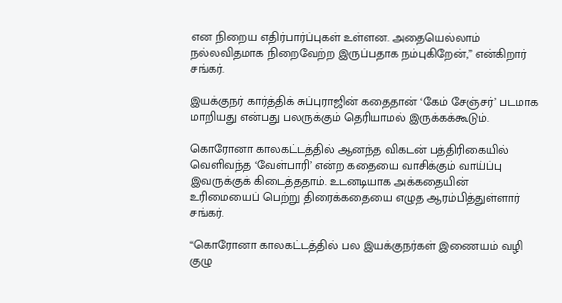என நிறைய எதிர்பார்ப்புகள் உள்ளன. அதையெல்லாம் நல்லவிதமாக நிறைவேற்ற இருப்பதாக நம்புகிறேன்,” என்கிறார் சங்கர்.

இயக்குநர் கார்த்திக் சுப்புராஜின் கதைதான் ‘கேம் சேஞ்சர்’ படமாக மாறியது என்பது பலருக்கும் தெரியாமல் இருக்கக்கூடும்.

கொரோனா காலகட்டத்தில் ஆனந்த விகடன் பத்திரிகையில் வெளிவந்த ‘வேள்பாரி’ என்ற கதையை வாசிக்கும் வாய்ப்பு இவருக்குக் கிடைத்ததாம். உடனடியாக அக்கதையின் உரிமையைப் பெற்று திரைக்கதையை எழுத ஆரம்பித்துள்ளார் சங்கர்.

“கொரோனா காலகட்டத்தில் பல இயக்குநர்கள் இணையம் வழி குழு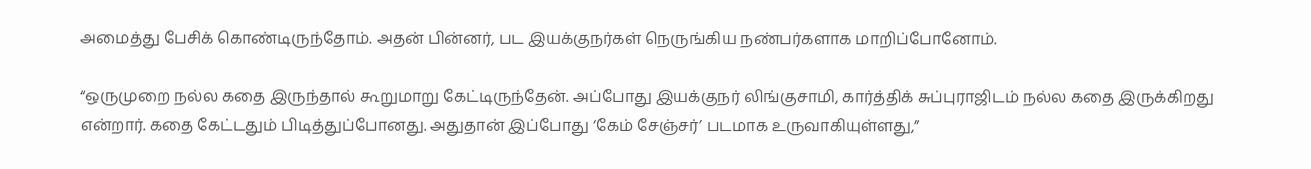அமைத்து பேசிக் கொண்டிருந்தோம். அதன் பின்னர், பட இயக்குநர்கள் நெருங்கிய நண்பர்களாக மாறிப்போனோம்.

“ஒருமுறை நல்ல கதை இருந்தால் கூறுமாறு கேட்டிருந்தேன். அப்போது இயக்குநர் லிங்குசாமி, கார்த்திக் சுப்புராஜிடம் நல்ல கதை இருக்கிறது என்றார். கதை கேட்டதும் பிடித்துப்போனது. அதுதான் இப்போது ‘கேம் சேஞ்சர்’ படமாக உருவாகியுள்ளது,”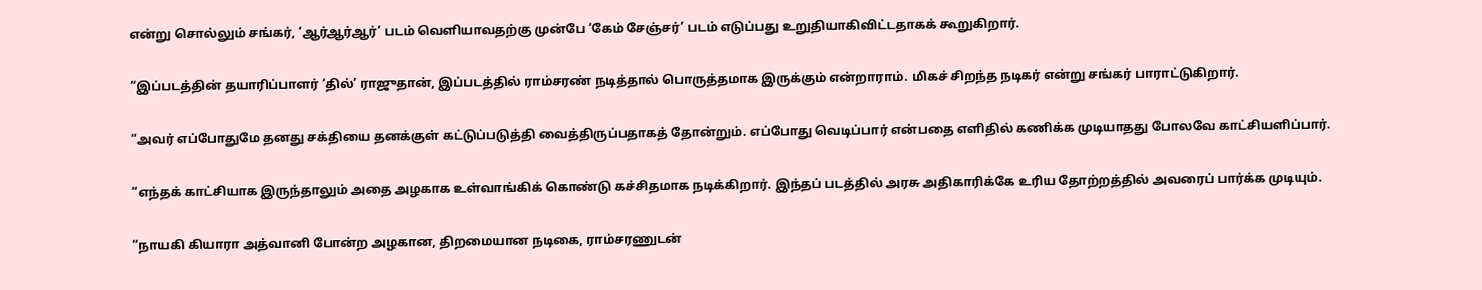என்று சொல்லும் சங்கர், ‘ஆர்ஆர்ஆர்’ படம் வெளியாவதற்கு முன்பே ‘கேம் சேஞ்சர்’ படம் எடுப்பது உறுதியாகிவிட்டதாகக் கூறுகிறார்.

“இப்படத்தின் தயாரிப்பாளர் ‘தில்’ ராஜுதான், இப்படத்தில் ராம்சரண் நடித்தால் பொருத்தமாக இருக்கும் என்றாராம். மிகச் சிறந்த நடிகர் என்று சங்கர் பாராட்டுகிறார்.

“அவர் எப்போதுமே தனது சக்தியை தனக்குள் கட்டுப்படுத்தி வைத்திருப்பதாகத் தோன்றும். எப்போது வெடிப்பார் என்பதை எளிதில் கணிக்க முடியாதது போலவே காட்சியளிப்பார்.

“எந்தக் காட்சியாக இருந்தாலும் அதை அழகாக உள்வாங்கிக் கொண்டு கச்சிதமாக நடிக்கிறார். இந்தப் படத்தில் அரசு அதிகாரிக்கே உரிய தோற்றத்தில் அவரைப் பார்க்க முடியும்.

“நாயகி கியாரா அத்வானி போன்ற அழகான, திறமையான நடிகை, ராம்சரணுடன்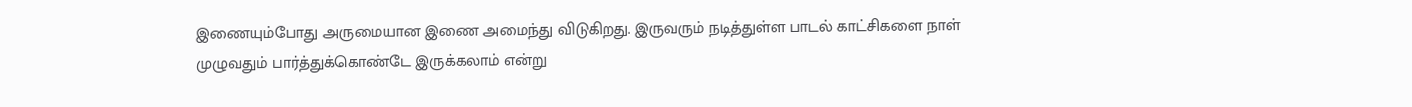இணையும்போது அருமையான இணை அமைந்து விடுகிறது. இருவரும் நடித்துள்ள பாடல் காட்சிகளை நாள் முழுவதும் பார்த்துக்கொண்டே இருக்கலாம் என்று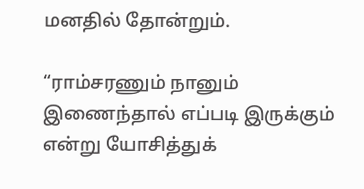மனதில் தோன்றும்.

“ராம்சரணும் நானும் இணைந்தால் எப்படி இருக்கும் என்று யோசித்துக்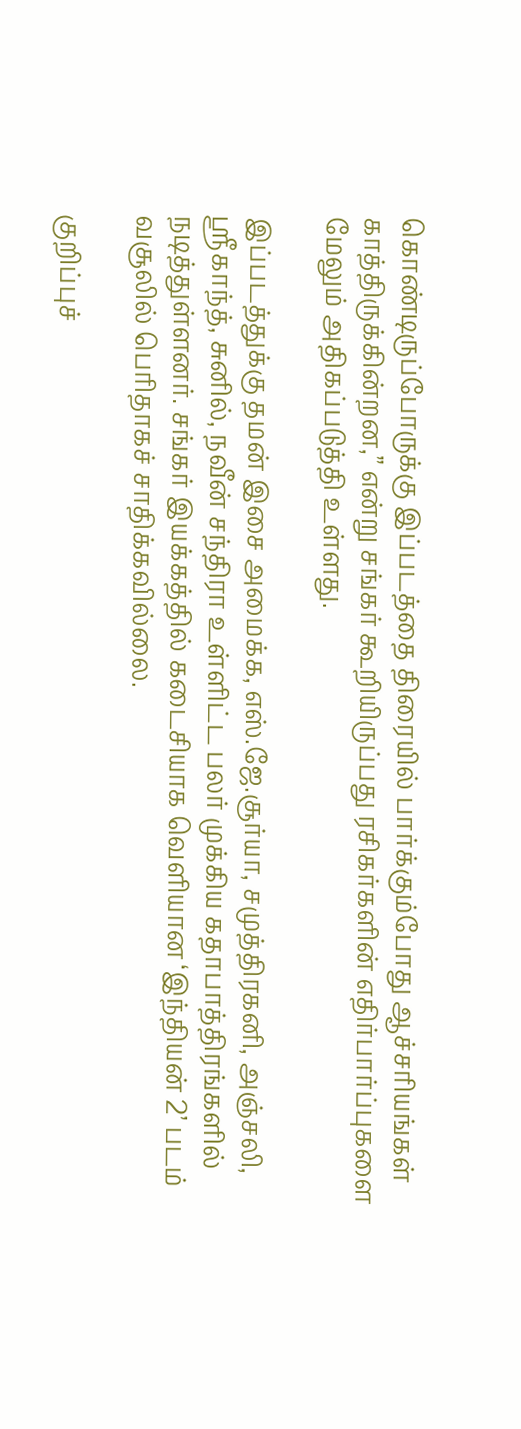கொண்டிருப்போருக்கு இப்படத்தை திரையில் பார்க்கும்போது ஆச்சரியங்கள் காத்திருக்கின்றன,” என்று சங்கர் கூறியிருப்பது ரசிகர்களின் எதிர்பார்ப்புகளை மேலும் அதிகப்படுத்தி உள்ளது.

இப்படத்துக்கு தமன் இசை அமைக்க, எஸ்.ஜே.சூர்யா, சமுத்திரகனி, அஞ்சலி, ஸ்ரீகாந்த், சுனில், நவீன் சந்திரா உள்ளிட்ட பலர் முக்கிய கதாபாத்திரங்களில் நடித்துள்ளனர். சங்கர் இயக்கத்தில் கடைசியாக வெளியான ‘இந்தியன் 2’ படம் வசூலில் பெரிதாகச் சாதிக்கவில்லை.

குறிப்புச்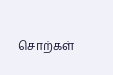சொற்கள்